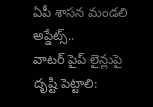ఏపీ శాసన మండలి అప్డేట్స్..
వాటర్ పైప్ లైన్లుపై దృష్టి పెట్టాలి: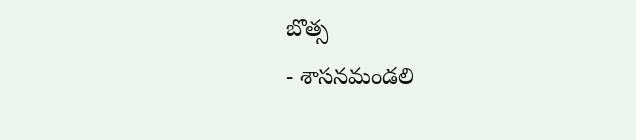బొత్స
- శాసనమండలి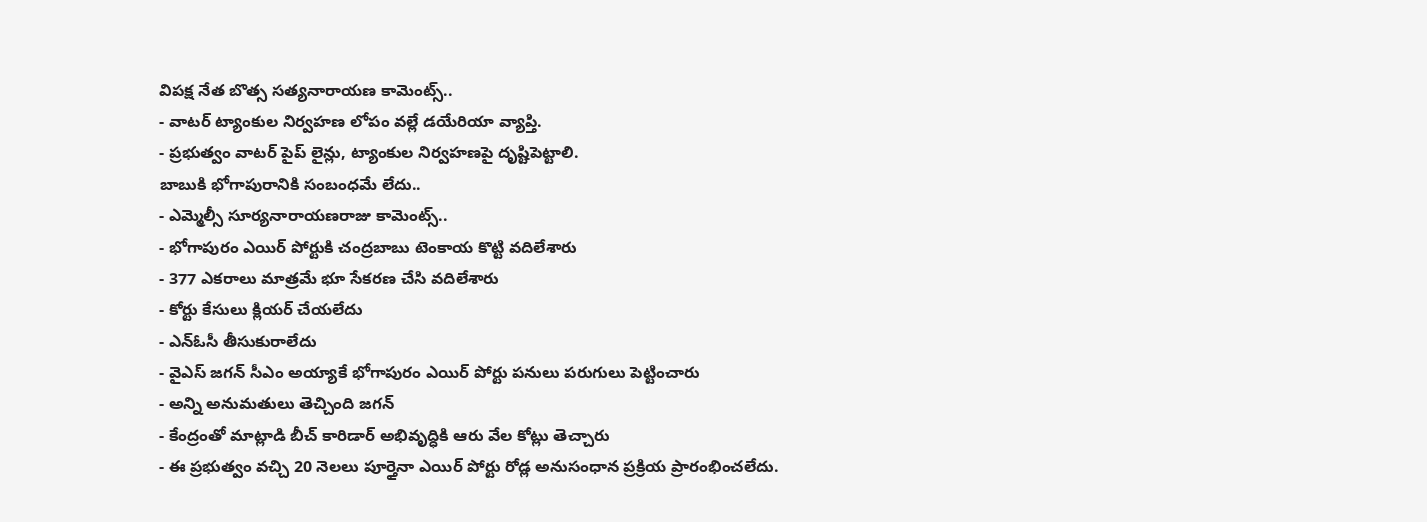విపక్ష నేత బొత్స సత్యనారాయణ కామెంట్స్..
- వాటర్ ట్యాంకుల నిర్వహణ లోపం వల్లే డయేరియా వ్యాప్తి.
- ప్రభుత్వం వాటర్ పైప్ లైన్లు, ట్యాంకుల నిర్వహణపై దృష్టిపెట్టాలి.
బాబుకి భోగాపురానికి సంబంధమే లేదు..
- ఎమ్మెల్సీ సూర్యనారాయణరాజు కామెంట్స్..
- భోగాపురం ఎయిర్ పోర్టుకి చంద్రబాబు టెంకాయ కొట్టి వదిలేశారు
- 377 ఎకరాలు మాత్రమే భూ సేకరణ చేసి వదిలేశారు
- కోర్టు కేసులు క్లియర్ చేయలేదు
- ఎన్ఓసీ తీసుకురాలేదు
- వైఎస్ జగన్ సీఎం అయ్యాకే భోగాపురం ఎయిర్ పోర్టు పనులు పరుగులు పెట్టించారు
- అన్ని అనుమతులు తెచ్చింది జగన్
- కేంద్రంతో మాట్లాడి బీచ్ కారిడార్ అభివృద్ధికి ఆరు వేల కోట్లు తెచ్చారు
- ఈ ప్రభుత్వం వచ్చి 20 నెలలు పూర్తైనా ఎయిర్ పోర్టు రోడ్ల అనుసంధాన ప్రక్రియ ప్రారంభించలేదు.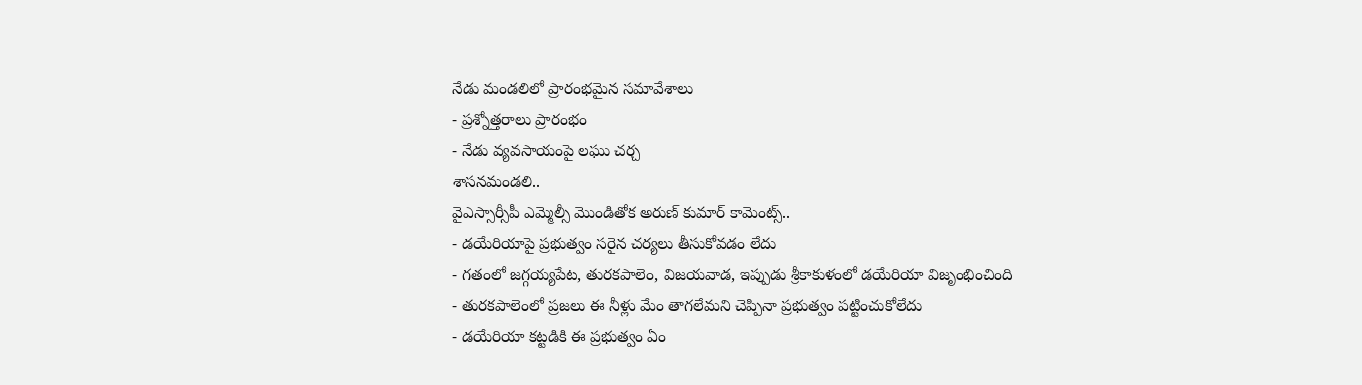నేడు మండలిలో ప్రారంభమైన సమావేశాలు
- ప్రశ్నోత్తరాలు ప్రారంభం
- నేడు వ్యవసాయంపై లఘు చర్చ
శాసనమండలి..
వైఎస్సార్సీపీ ఎమ్మెల్సీ మొండితోక అరుణ్ కుమార్ కామెంట్స్..
- డయేరియాపై ప్రభుత్వం సరైన చర్యలు తీసుకోవడం లేదు
- గతంలో జగ్గయ్యపేట, తురకపాలెం, విజయవాడ, ఇప్పుడు శ్రీకాకుళంలో డయేరియా విజృంభించింది
- తురకపాలెంలో ప్రజలు ఈ నీళ్లు మేం తాగలేమని చెప్పినా ప్రభుత్వం పట్టించుకోలేదు
- డయేరియా కట్టడికి ఈ ప్రభుత్వం ఏం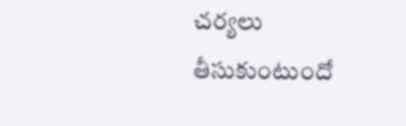చర్యలు తీసుకుంటుందో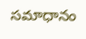సమాధానం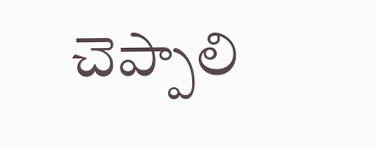చెప్పాలి